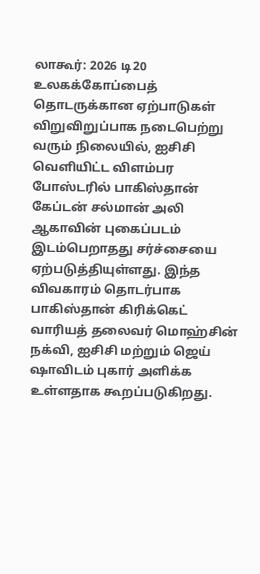லாகூர்: 2026 டி20 உலகக்கோப்பைத் தொடருக்கான ஏற்பாடுகள் விறுவிறுப்பாக நடைபெற்று வரும் நிலையில், ஐசிசி வெளியிட்ட விளம்பர போஸ்டரில் பாகிஸ்தான் கேப்டன் சல்மான் அலி ஆகாவின் புகைப்படம் இடம்பெறாதது சர்ச்சையை ஏற்படுத்தியுள்ளது. இந்த விவகாரம் தொடர்பாக பாகிஸ்தான் கிரிக்கெட் வாரியத் தலைவர் மொஹ்சின் நக்வி, ஐசிசி மற்றும் ஜெய் ஷாவிடம் புகார் அளிக்க உள்ளதாக கூறப்படுகிறது.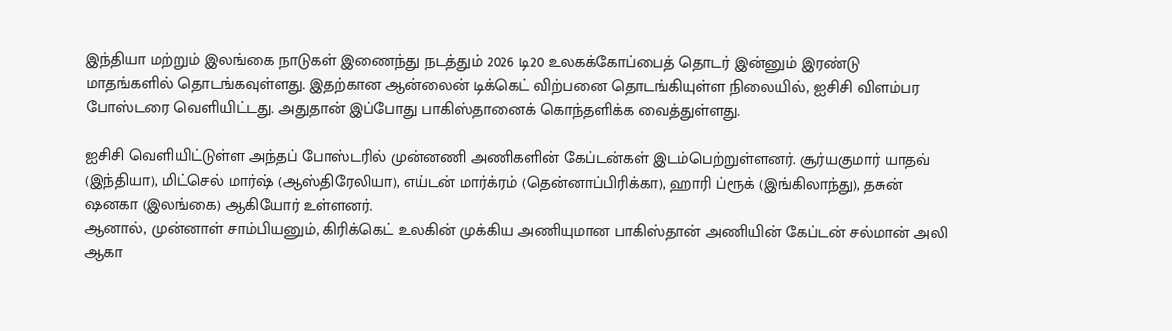இந்தியா மற்றும் இலங்கை நாடுகள் இணைந்து நடத்தும் 2026 டி20 உலகக்கோப்பைத் தொடர் இன்னும் இரண்டு மாதங்களில் தொடங்கவுள்ளது. இதற்கான ஆன்லைன் டிக்கெட் விற்பனை தொடங்கியுள்ள நிலையில், ஐசிசி விளம்பர போஸ்டரை வெளியிட்டது. அதுதான் இப்போது பாகிஸ்தானைக் கொந்தளிக்க வைத்துள்ளது.

ஐசிசி வெளியிட்டுள்ள அந்தப் போஸ்டரில் முன்னணி அணிகளின் கேப்டன்கள் இடம்பெற்றுள்ளனர். சூர்யகுமார் யாதவ் (இந்தியா), மிட்செல் மார்ஷ் (ஆஸ்திரேலியா), எய்டன் மார்க்ரம் (தென்னாப்பிரிக்கா), ஹாரி ப்ரூக் (இங்கிலாந்து), தசுன் ஷனகா (இலங்கை) ஆகியோர் உள்ளனர்.
ஆனால், முன்னாள் சாம்பியனும், கிரிக்கெட் உலகின் முக்கிய அணியுமான பாகிஸ்தான் அணியின் கேப்டன் சல்மான் அலி ஆகா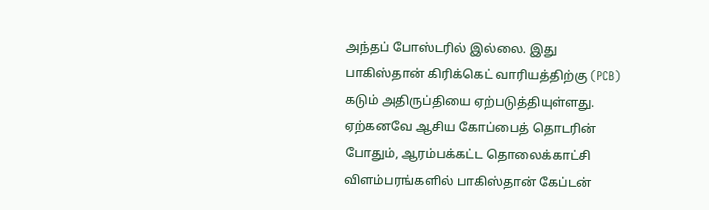அந்தப் போஸ்டரில் இல்லை. இது பாகிஸ்தான் கிரிக்கெட் வாரியத்திற்கு (PCB) கடும் அதிருப்தியை ஏற்படுத்தியுள்ளது.
ஏற்கனவே ஆசிய கோப்பைத் தொடரின் போதும், ஆரம்பக்கட்ட தொலைக்காட்சி விளம்பரங்களில் பாகிஸ்தான் கேப்டன்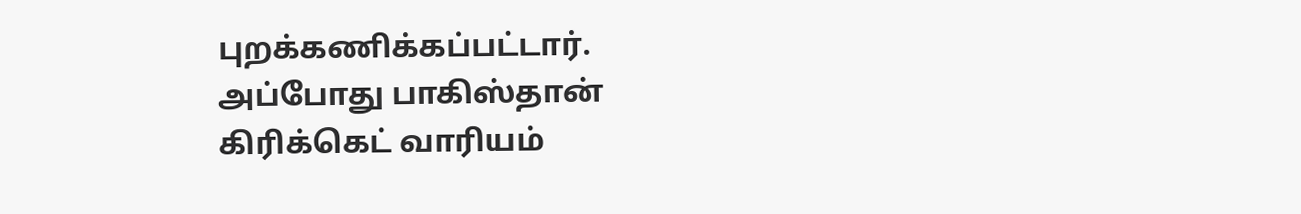புறக்கணிக்கப்பட்டார். அப்போது பாகிஸ்தான் கிரிக்கெட் வாரியம்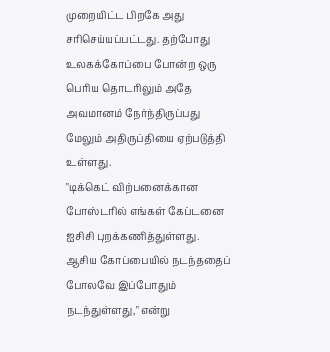முறையிட்ட பிறகே அது சரிசெய்யப்பட்டது. தற்போது உலகக்கோப்பை போன்ற ஒரு பெரிய தொடரிலும் அதே அவமானம் நேர்ந்திருப்பது மேலும் அதிருப்தியை ஏற்படுத்தி உள்ளது.
"டிக்கெட் விற்பனைக்கான போஸ்டரில் எங்கள் கேப்டனை ஐசிசி புறக்கணித்துள்ளது. ஆசிய கோப்பையில் நடந்ததைப் போலவே இப்போதும் நடந்துள்ளது," என்று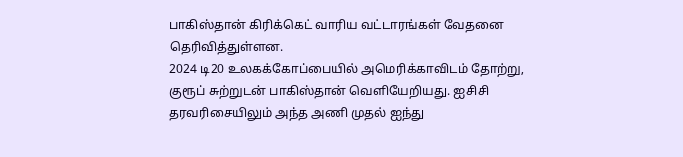பாகிஸ்தான் கிரிக்கெட் வாரிய வட்டாரங்கள் வேதனை தெரிவித்துள்ளன.
2024 டி20 உலகக்கோப்பையில் அமெரிக்காவிடம் தோற்று, குரூப் சுற்றுடன் பாகிஸ்தான் வெளியேறியது. ஐசிசி தரவரிசையிலும் அந்த அணி முதல் ஐந்து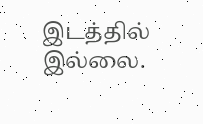இடத்தில் இல்லை.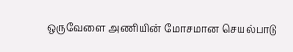ஒருவேளை அணியின் மோசமான செயல்பாடு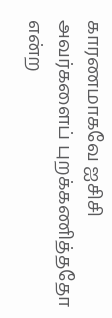காரணமாகவே ஐசிசி அவர்களைப் புறக்கணித்ததோ என்ற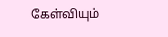கேள்வியும்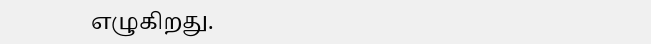எழுகிறது.